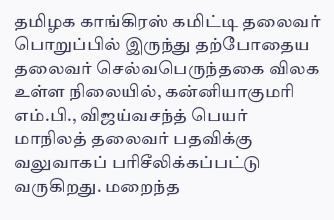தமிழக காங்கிரஸ் கமிட்டி தலைவர் பொறுப்பில் இருந்து தற்போதைய தலைவர் செல்வபெருந்தகை விலக உள்ள நிலையில், கன்னியாகுமரி எம்.பி., விஜய்வசந்த் பெயர் மாநிலத் தலைவர் பதவிக்கு வலுவாகப் பரிசீலிக்கப்பட்டு வருகிறது. மறைந்த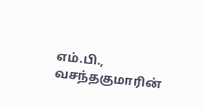எம்.பி., வசந்தகுமாரின்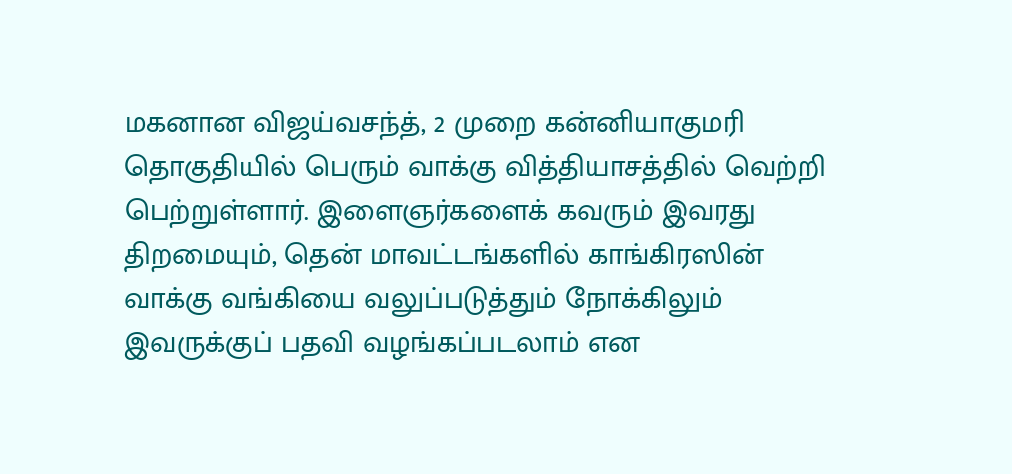மகனான விஜய்வசந்த், 2 முறை கன்னியாகுமரி தொகுதியில் பெரும் வாக்கு வித்தியாசத்தில் வெற்றி பெற்றுள்ளார். இளைஞர்களைக் கவரும் இவரது திறமையும், தென் மாவட்டங்களில் காங்கிரஸின் வாக்கு வங்கியை வலுப்படுத்தும் நோக்கிலும் இவருக்குப் பதவி வழங்கப்படலாம் என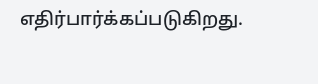எதிர்பார்க்கப்படுகிறது.